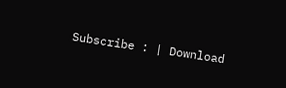Subscribe : | Download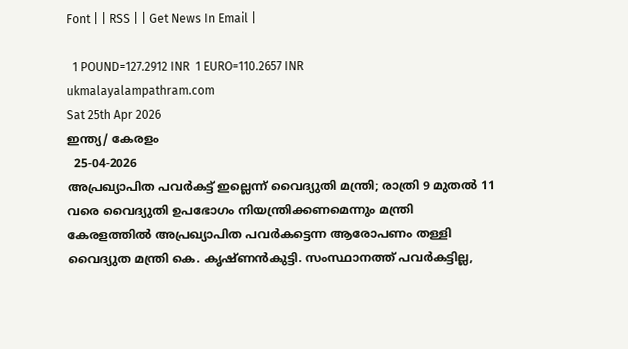Font | | RSS | | Get News In Email |

  1 POUND=127.2912 INR  1 EURO=110.2657 INR
ukmalayalampathram.com
Sat 25th Apr 2026
ഇന്ത്യ/ കേരളം
  25-04-2026
അപ്രഖ്യാപിത പവര്‍കട്ട് ഇല്ലെന്ന് വൈദ്യുതി മന്ത്രി; രാത്രി 9 മുതല്‍ 11 വരെ വൈദ്യുതി ഉപഭോഗം നിയന്ത്രിക്കണമെന്നും മന്ത്രി
കേരളത്തില്‍ അപ്രഖ്യാപിത പവര്‍കട്ടെന്ന ആരോപണം തള്ളി വൈദ്യുത മന്ത്രി കെ. കൃഷ്ണന്‍കുട്ടി. സംസ്ഥാനത്ത് പവര്‍കട്ടില്ല,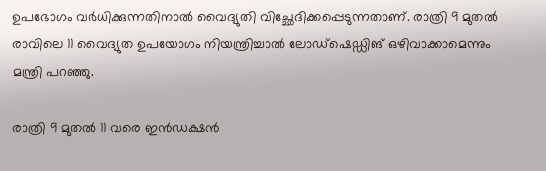ഉപഭോഗം വര്‍ധിക്കുന്നതിനാല്‍ വൈദ്യുതി വിച്ഛേദിക്കപ്പെടുന്നതാണ്. രാത്രി 9 മുതല്‍ രാവിലെ 11 വൈദ്യുത ഉപയോഗം നിയന്ത്രിച്ചാല്‍ ലോഡ്‌ഷെഡ്ഡിങ് ഒഴിവാക്കാമെന്നും മന്ത്രി പറഞ്ഞു.

രാത്രി 9 മുതല്‍ 11 വരെ ഇന്‍ഡക്ഷന്‍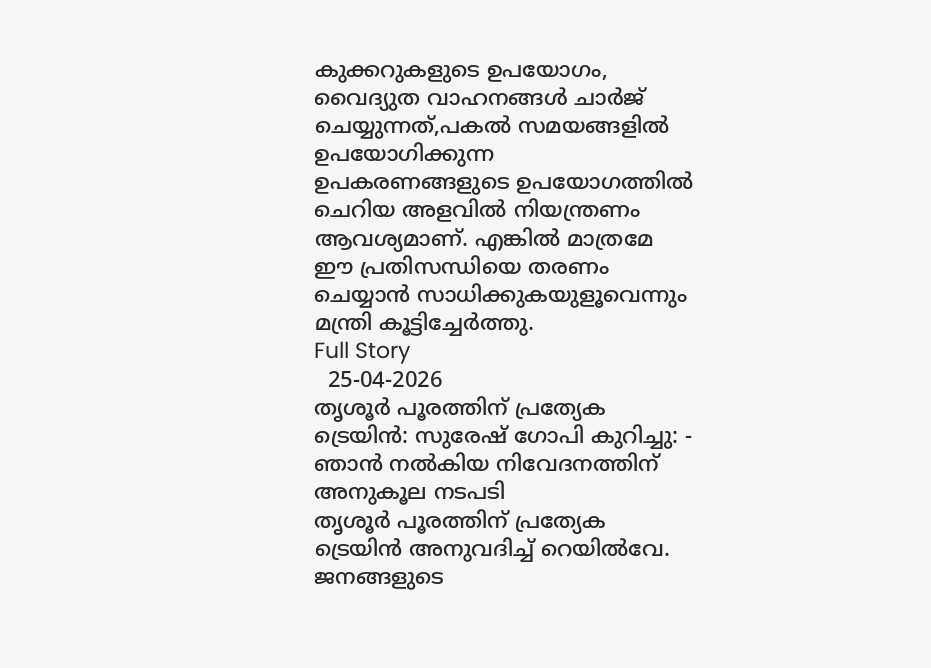കുക്കറുകളുടെ ഉപയോഗം, വൈദ്യുത വാഹനങ്ങള്‍ ചാര്‍ജ് ചെയ്യുന്നത്,പകല്‍ സമയങ്ങളില്‍ ഉപയോഗിക്കുന്ന ഉപകരണങ്ങളുടെ ഉപയോഗത്തില്‍ ചെറിയ അളവില്‍ നിയന്ത്രണം ആവശ്യമാണ്. എങ്കില്‍ മാത്രമേ ഈ പ്രതിസന്ധിയെ തരണം ചെയ്യാന്‍ സാധിക്കുകയുളൂവെന്നും മന്ത്രി കൂട്ടിച്ചേര്‍ത്തു.
Full Story
  25-04-2026
തൃശൂര്‍ പൂരത്തിന് പ്രത്യേക ട്രെയിന്‍: സുരേഷ് ഗോപി കുറിച്ചു: - ഞാന്‍ നല്‍കിയ നിവേദനത്തിന് അനുകൂല നടപടി
തൃശൂര്‍ പൂരത്തിന് പ്രത്യേക ട്രെയിന്‍ അനുവദിച്ച് റെയില്‍വേ. ജനങ്ങളുടെ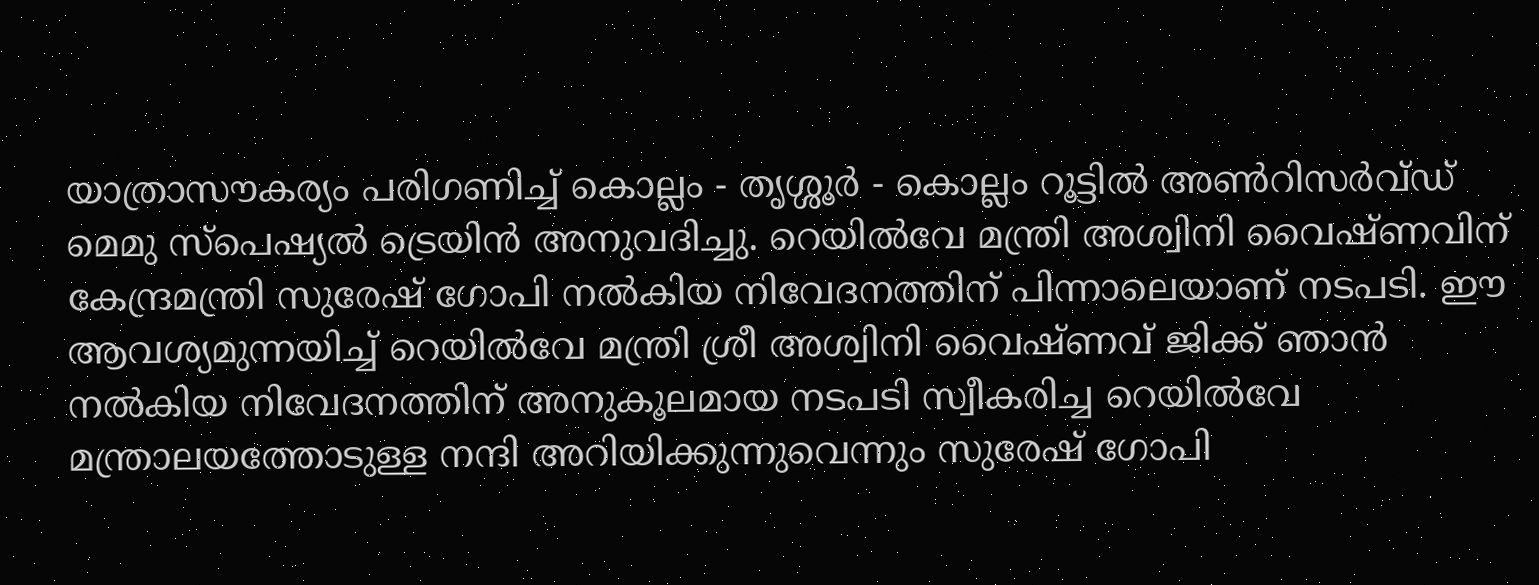യാത്രാസൗകര്യം പരിഗണിച്ച് കൊല്ലം - തൃശ്ശൂര്‍ - കൊല്ലം റൂട്ടില്‍ അണ്‍റിസര്‍വ്ഡ് മെമു സ്‌പെഷ്യല്‍ ട്രെയിന്‍ അനുവദിച്ചു. റെയില്‍വേ മന്ത്രി അശ്വിനി വൈഷ്ണവിന് കേന്ദ്രമന്ത്രി സുരേഷ് ഗോപി നല്‍കിയ നിവേദനത്തിന് പിന്നാലെയാണ് നടപടി. ഈ ആവശ്യമുന്നയിച്ച് റെയില്‍വേ മന്ത്രി ശ്രീ അശ്വിനി വൈഷ്ണവ് ജിക്ക് ഞാന്‍ നല്‍കിയ നിവേദനത്തിന് അനുകൂലമായ നടപടി സ്വീകരിച്ച റെയില്‍വേ മന്ത്രാലയത്തോടുള്ള നന്ദി അറിയിക്കുന്നുവെന്നും സുരേഷ് ഗോപി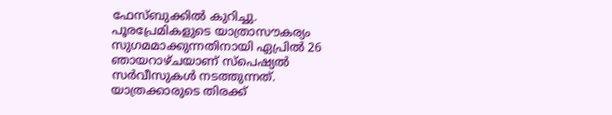ഫേസ്ബുക്കില്‍ കുറിച്ചു. പൂരപ്രേമികളുടെ യാത്രാസൗകര്യം സുഗമമാക്കുന്നതിനായി ഏപ്രില്‍ 26 ഞായറാഴ്ചയാണ് സ്‌പെഷ്യല്‍ സര്‍വീസുകള്‍ നടത്തുന്നത്. യാത്രക്കാരുടെ തിരക്ക്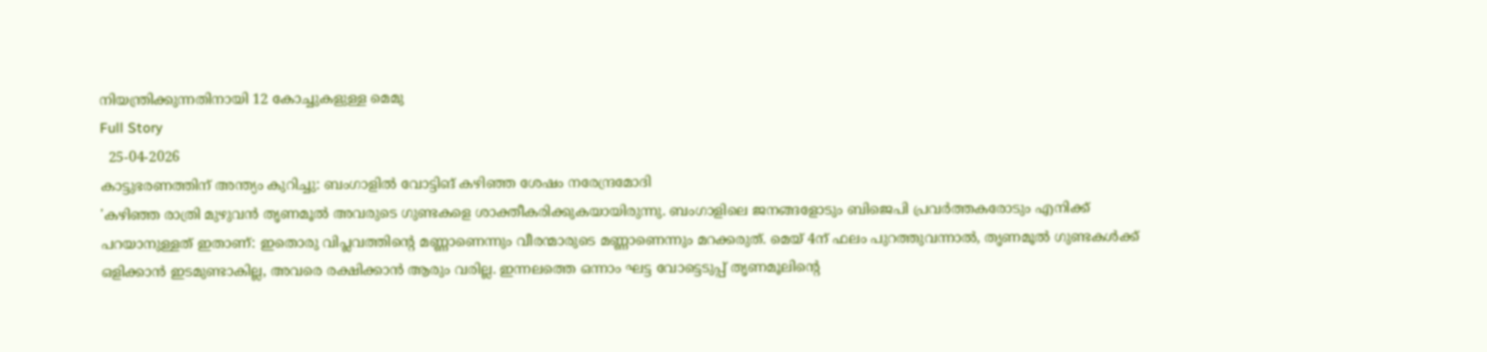നിയന്ത്രിക്കുന്നതിനായി 12 കോച്ചുകളുള്ള മെമു
Full Story
  25-04-2026
കാട്ടുഭരണത്തിന് അന്ത്യം കുറിച്ചു: ബംഗാളില്‍ വോട്ടിങ് കഴിഞ്ഞ ശേഷം നരേന്ദ്രമോദി
'കഴിഞ്ഞ രാത്രി മുഴുവന്‍ തൃണമൂല്‍ അവരുടെ ഗുണ്ടകളെ ശാക്തീകരിക്കുകയായിരുന്നു. ബംഗാളിലെ ജനങ്ങളോടും ബിജെപി പ്രവര്‍ത്തകരോടും എനിക്ക് പറയാനുള്ളത് ഇതാണ്: ഇതൊരു വിപ്ലവത്തിന്റെ മണ്ണാണെന്നും വീരന്മാരുടെ മണ്ണാണെന്നും മറക്കരുത്. മെയ് 4ന് ഫലം പുറത്തുവന്നാല്‍, തൃണമൂല്‍ ഗുണ്ടകള്‍ക്ക് ഒളിക്കാന്‍ ഇടമുണ്ടാകില്ല, അവരെ രക്ഷിക്കാന്‍ ആരും വരില്ല. ഇന്നലത്തെ ഒന്നാം ഘട്ട വോട്ടെടുപ്പ് തൃണമൂലിന്റെ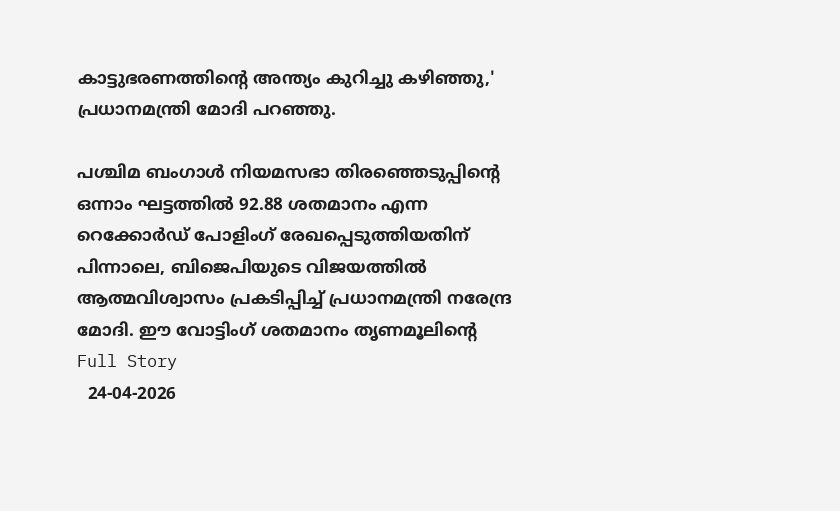കാട്ടുഭരണത്തിന്റെ അന്ത്യം കുറിച്ചു കഴിഞ്ഞു,' പ്രധാനമന്ത്രി മോദി പറഞ്ഞു.

പശ്ചിമ ബംഗാള്‍ നിയമസഭാ തിരഞ്ഞെടുപ്പിന്റെ ഒന്നാം ഘട്ടത്തില്‍ 92.88 ശതമാനം എന്ന റെക്കോര്‍ഡ് പോളിംഗ് രേഖപ്പെടുത്തിയതിന് പിന്നാലെ, ബിജെപിയുടെ വിജയത്തില്‍ ആത്മവിശ്വാസം പ്രകടിപ്പിച്ച് പ്രധാനമന്ത്രി നരേന്ദ്ര മോദി. ഈ വോട്ടിംഗ് ശതമാനം തൃണമൂലിന്റെ
Full Story
  24-04-2026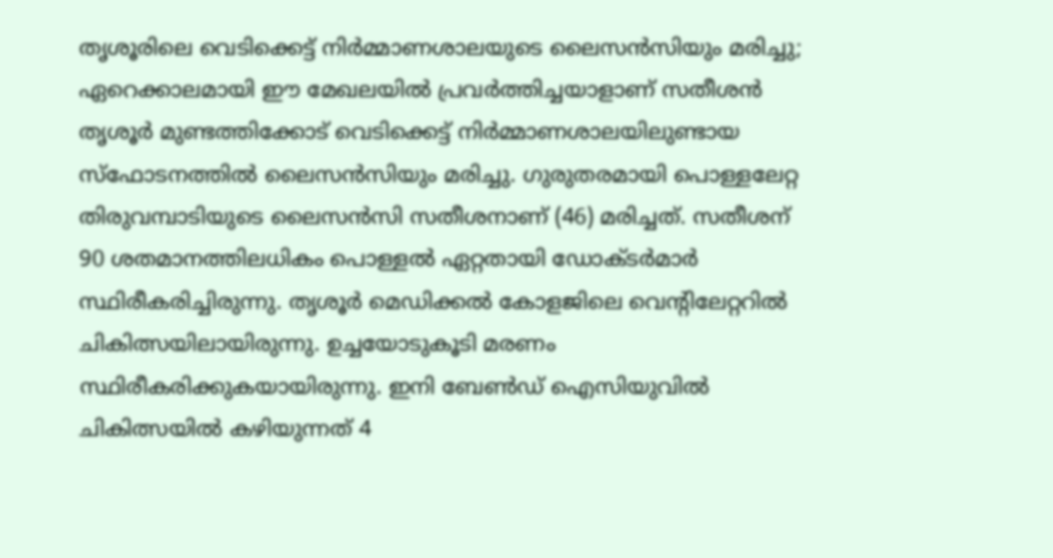തൃശൂരിലെ വെടിക്കെട്ട് നിര്‍മ്മാണശാലയുടെ ലൈസന്‍സിയും മരിച്ചു; ഏറെക്കാലമായി ഈ മേഖലയില്‍ പ്രവര്‍ത്തിച്ചയാളാണ് സതീശന്‍
തൃശൂര്‍ മുണ്ടത്തിക്കോട് വെടിക്കെട്ട് നിര്‍മ്മാണശാലയിലുണ്ടായ സ്‌ഫോടനത്തില്‍ ലൈസന്‍സിയും മരിച്ചു. ഗുരുതരമായി പൊള്ളലേറ്റ തിരുവമ്പാടിയുടെ ലൈസന്‍സി സതീശനാണ് (46) മരിച്ചത്. സതീശന് 90 ശതമാനത്തിലധികം പൊള്ളല്‍ ഏറ്റതായി ഡോക്ടര്‍മാര്‍ സ്ഥിരീകരിച്ചിരുന്നു. തൃശൂര്‍ മെഡിക്കല്‍ കോളജിലെ വെന്റിലേറ്ററില്‍ ചികിത്സയിലായിരുന്നു. ഉച്ചയോടുകൂടി മരണം സ്ഥിരീകരിക്കുകയായിരുന്നു. ഇനി ബേണ്‍ഡ് ഐസിയുവില്‍ ചികിത്സയില്‍ കഴിയുന്നത് 4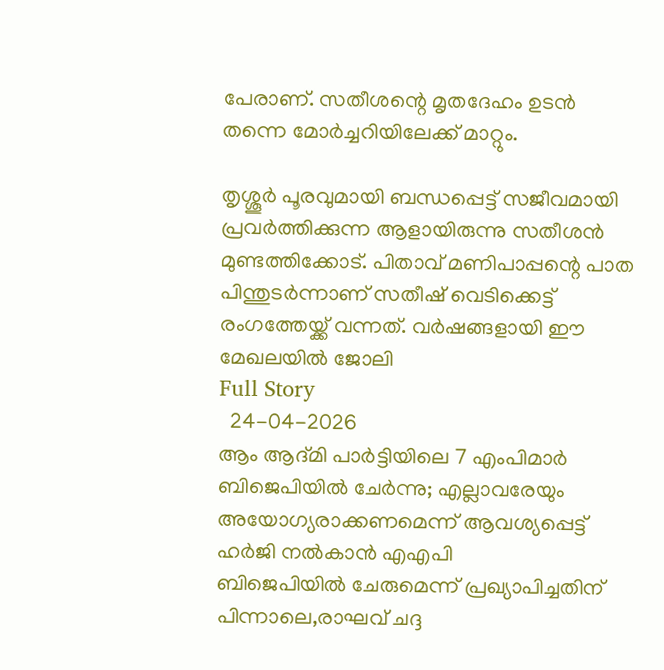പേരാണ്. സതീശന്റെ മൃതദേഹം ഉടന്‍ തന്നെ മോര്‍ച്ചറിയിലേക്ക് മാറ്റും.

തൃശ്ശൂര്‍ പൂരവുമായി ബന്ധപ്പെട്ട് സജീവമായി പ്രവര്‍ത്തിക്കുന്ന ആളായിരുന്നു സതീശന്‍ മുണ്ടത്തിക്കോട്. പിതാവ് മണിപാപ്പന്റെ പാത പിന്തുടര്‍ന്നാണ് സതീഷ് വെടിക്കെട്ട് രംഗത്തേയ്ക്ക് വന്നത്. വര്‍ഷങ്ങളായി ഈ മേഖലയില്‍ ജോലി
Full Story
  24-04-2026
ആം ആദ്മി പാര്‍ട്ടിയിലെ 7 എംപിമാര്‍ ബിജെപിയില്‍ ചേര്‍ന്നു; എല്ലാവരേയും അയോഗ്യരാക്കണമെന്ന് ആവശ്യപ്പെട്ട് ഹര്‍ജി നല്‍കാന്‍ എഎപി
ബിജെപിയില്‍ ചേരുമെന്ന് പ്രഖ്യാപിച്ചതിന് പിന്നാലെ,രാഘവ് ചദ്ദ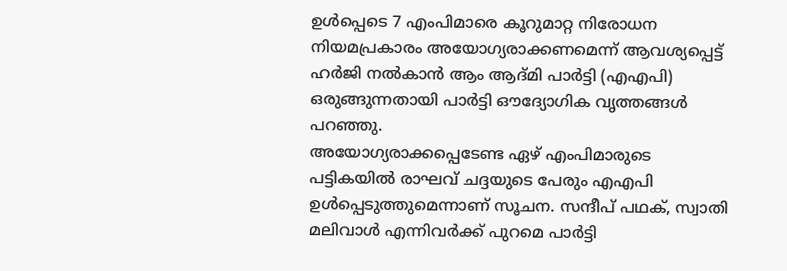ഉള്‍പ്പെടെ 7 എംപിമാരെ കൂറുമാറ്റ നിരോധന നിയമപ്രകാരം അയോഗ്യരാക്കണമെന്ന് ആവശ്യപ്പെട്ട് ഹര്‍ജി നല്‍കാന്‍ ആം ആദ്മി പാര്‍ട്ടി (എഎപി) ഒരുങ്ങുന്നതായി പാര്‍ട്ടി ഔദ്യോഗിക വൃത്തങ്ങള്‍ പറഞ്ഞു.
അയോഗ്യരാക്കപ്പെടേണ്ട ഏഴ് എംപിമാരുടെ പട്ടികയില്‍ രാഘവ് ചദ്ദയുടെ പേരും എഎപി ഉള്‍പ്പെടുത്തുമെന്നാണ് സൂചന. സന്ദീപ് പഥക്, സ്വാതി മലിവാള്‍ എന്നിവര്‍ക്ക് പുറമെ പാര്‍ട്ടി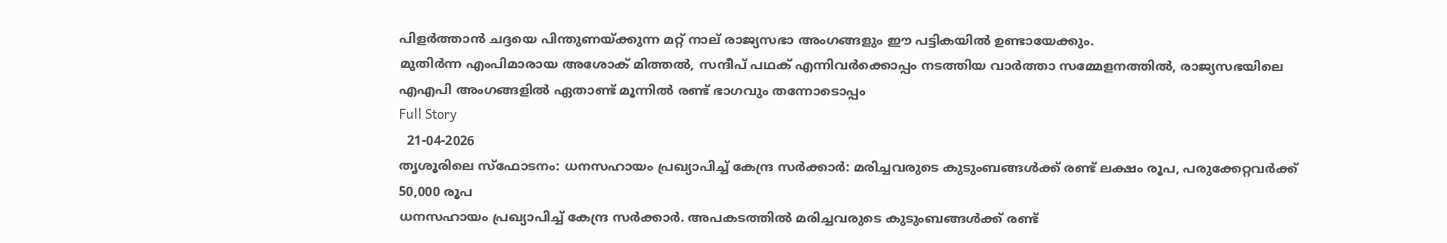പിളര്‍ത്താന്‍ ചദ്ദയെ പിന്തുണയ്ക്കുന്ന മറ്റ് നാല് രാജ്യസഭാ അംഗങ്ങളും ഈ പട്ടികയില്‍ ഉണ്ടായേക്കും.
മുതിര്‍ന്ന എംപിമാരായ അശോക് മിത്തല്‍, സന്ദീപ് പഥക് എന്നിവര്‍ക്കൊപ്പം നടത്തിയ വാര്‍ത്താ സമ്മേളനത്തില്‍, രാജ്യസഭയിലെ എഎപി അംഗങ്ങളില്‍ ഏതാണ്ട് മൂന്നില്‍ രണ്ട് ഭാഗവും തന്നോടൊപ്പം
Full Story
  21-04-2026
തൃശൂരിലെ സ്‌ഫോടനം: ധനസഹായം പ്രഖ്യാപിച്ച് കേന്ദ്ര സര്‍ക്കാര്‍: മരിച്ചവരുടെ കുടുംബങ്ങള്‍ക്ക് രണ്ട് ലക്ഷം രൂപ, പരുക്കേറ്റവര്‍ക്ക് 50,000 രൂപ
ധനസഹായം പ്രഖ്യാപിച്ച് കേന്ദ്ര സര്‍ക്കാര്‍. അപകടത്തില്‍ മരിച്ചവരുടെ കുടുംബങ്ങള്‍ക്ക് രണ്ട്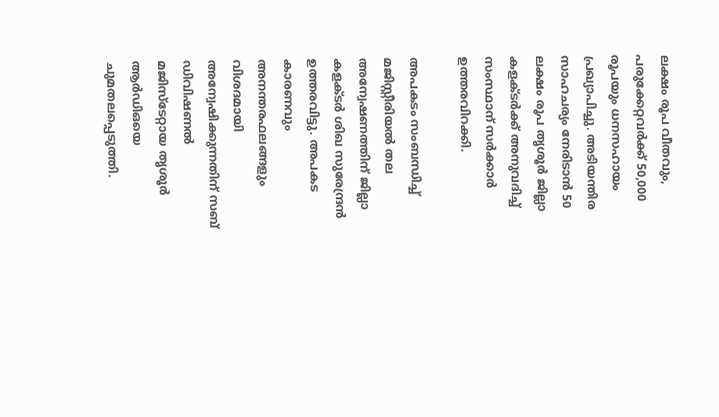ലക്ഷം രൂപ വീതവും, പരുക്കേറ്റവര്‍ക്ക് 50,000 രൂപയും ധനസഹായം പ്രഖ്യാപിച്ചു. അടിയന്തിര സാഹചര്യം നേരിടാന്‍ 50 ലക്ഷം രൂപ തൃശൂര്‍ ജില്ലാ കളക്ടര്‍ക്ക് അനുവദിച്ച് സംസ്ഥാന് സര്‍ക്കാര്‍ ഉത്തരവിറക്കി.

അപകടം സംബന്ധിച്ച് മജിസ്റ്റീരിയല്‍ തല അന്വേഷണത്തിന് ജില്ലാ കളക്ടര്‍ ശിഖ സുരേന്ദ്രന്‍ ഉത്തരവിട്ടു. അപകട കാരണവും അനന്തരഫലങ്ങളും വിശദമായി അന്വേഷിക്കുന്നതിന് സബ് ഡിവിഷണല്‍ മജിസ്ടേറ്റായ തൃശൂര്‍ ആര്‍ഡിഒയെ ചുമതലപ്പെടുത്തി.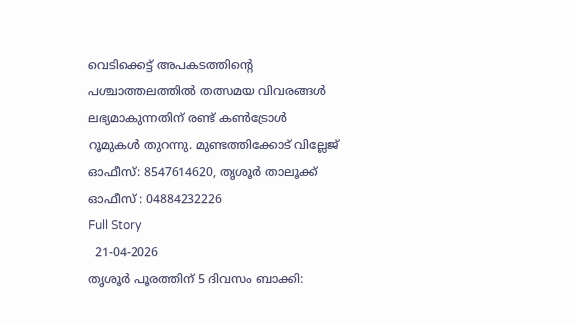വെടിക്കെട്ട് അപകടത്തിന്റെ പശ്ചാത്തലത്തില്‍ തത്സമയ വിവരങ്ങള്‍ ലഭ്യമാകുന്നതിന് രണ്ട് കണ്‍ട്രോള്‍ റൂമുകള്‍ തുറന്നു. മുണ്ടത്തിക്കോട് വില്ലേജ് ഓഫീസ്: 8547614620, തൃശൂര്‍ താലൂക്ക് ഓഫീസ് : 04884232226
Full Story
  21-04-2026
തൃശൂര്‍ പൂരത്തിന് 5 ദിവസം ബാക്കി: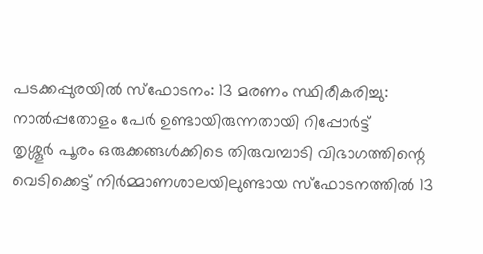പടക്കപ്പുരയില്‍ സ്‌ഫോടനം: 13 മരണം സ്ഥിരീകരിച്ചു: നാല്‍പ്പതോളം പേര്‍ ഉണ്ടായിരുന്നതായി റിപ്പോര്‍ട്ട്
തൃശ്ശൂര്‍ പൂരം ഒരുക്കങ്ങള്‍ക്കിടെ തിരുവമ്പാടി വിഭാഗത്തിന്റെ വെടിക്കെട്ട് നിര്‍മ്മാണശാലയിലുണ്ടായ സ്‌ഫോടനത്തില്‍ 13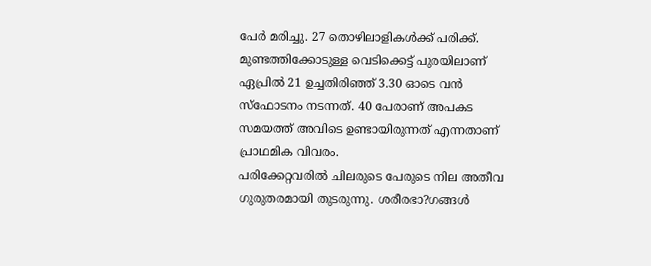പേര്‍ മരിച്ചു. 27 തൊഴിലാളികള്‍ക്ക് പരിക്ക്. മുണ്ടത്തിക്കോടുള്ള വെടിക്കെട്ട് പുരയിലാണ് ഏപ്രില്‍ 21 ഉച്ചതിരിഞ്ഞ് 3.30 ഓടെ വന്‍ സ്‌ഫോടനം നടന്നത്. 40 പേരാണ് അപകട സമയത്ത് അവിടെ ഉണ്ടായിരുന്നത് എന്നതാണ് പ്രാഥമിക വിവരം.
പരിക്കേറ്റവരില്‍ ചിലരുടെ പേരുടെ നില അതീവ ഗുരുതരമായി തുടരുന്നു. ശരീരഭാ?ഗങ്ങള്‍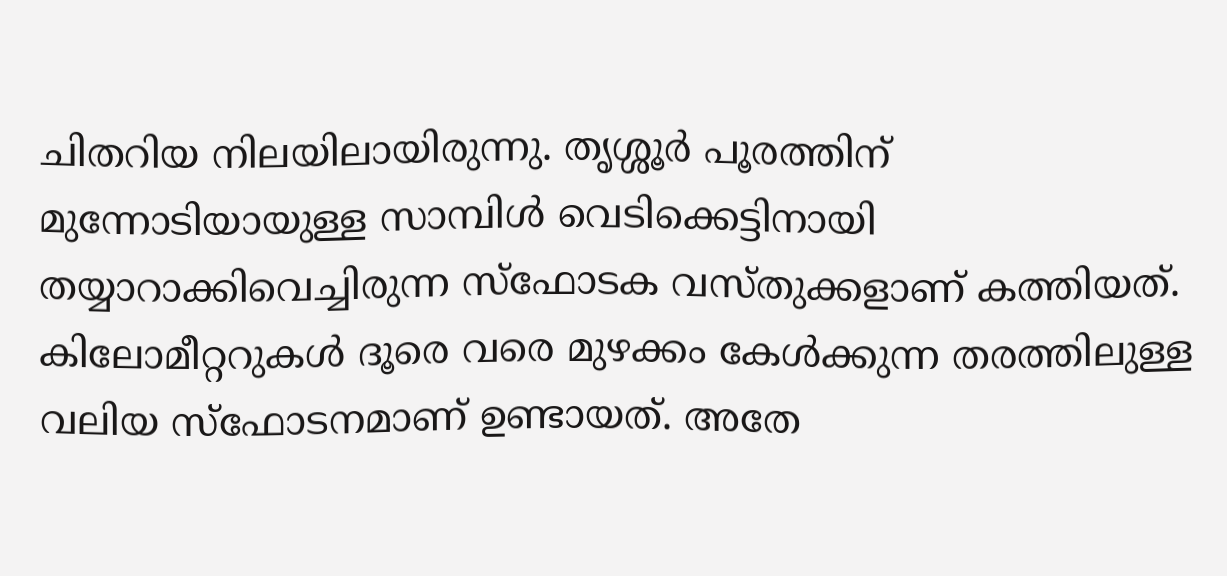ചിതറിയ നിലയിലായിരുന്നു. തൃശ്ശൂര്‍ പൂരത്തിന് മുന്നോടിയായുള്ള സാമ്പിള്‍ വെടിക്കെട്ടിനായി തയ്യാറാക്കിവെച്ചിരുന്ന സ്‌ഫോടക വസ്തുക്കളാണ് കത്തിയത്. കിലോമീറ്ററുകള്‍ ദൂരെ വരെ മുഴക്കം കേള്‍ക്കുന്ന തരത്തിലുള്ള വലിയ സ്‌ഫോടനമാണ് ഉണ്ടായത്. അതേ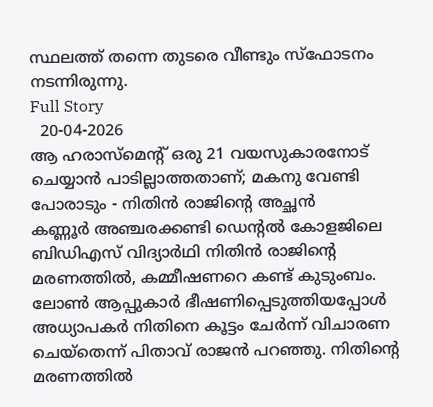സ്ഥലത്ത് തന്നെ തുടരെ വീണ്ടും സ്‌ഫോടനം നടന്നിരുന്നു.
Full Story
  20-04-2026
ആ ഹരാസ്മെന്റ് ഒരു 21 വയസുകാരനോട് ചെയ്യാന്‍ പാടില്ലാത്തതാണ്; മകനു വേണ്ടി പോരാടും - നിതിന്‍ രാജിന്റെ അച്ഛന്‍
കണ്ണൂര്‍ അഞ്ചരക്കണ്ടി ഡെന്റല്‍ കോളജിലെ ബിഡിഎസ് വിദ്യാര്‍ഥി നിതിന്‍ രാജിന്റെ മരണത്തില്‍, കമ്മീഷണറെ കണ്ട് കുടുംബം. ലോണ്‍ ആപ്പുകാര്‍ ഭീഷണിപ്പെടുത്തിയപ്പോള്‍ അധ്യാപകര്‍ നിതിനെ കൂട്ടം ചേര്‍ന്ന് വിചാരണ ചെയ്തെന്ന് പിതാവ് രാജന്‍ പറഞ്ഞു. നിതിന്റെ മരണത്തില്‍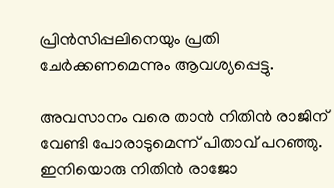പ്രിന്‍സിപ്പലിനെയും പ്രതി ചേര്‍ക്കണമെന്നും ആവശ്യപ്പെട്ടു.

അവസാനം വരെ താന്‍ നിതിന്‍ രാജിന് വേണ്ടി പോരാടുമെന്ന് പിതാവ് പറഞ്ഞു. ഇനിയൊരു നിതിന്‍ രാജോ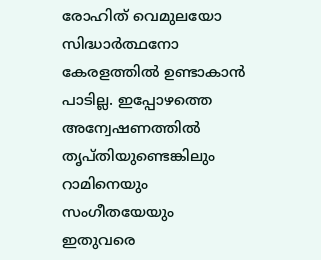രോഹിത് വെമുലയോ സിദ്ധാര്‍ത്ഥനോ കേരളത്തില്‍ ഉണ്ടാകാന്‍ പാടില്ല. ഇപ്പോഴത്തെ അന്വേഷണത്തില്‍ തൃപ്തിയുണ്ടെങ്കിലും റാമിനെയും സംഗീതയേയും ഇതുവരെ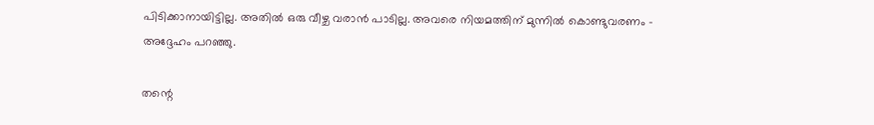പിടിക്കാനായിട്ടില്ല. അതില്‍ ഒരു വീഴ്ച വരാന്‍ പാടില്ല. അവരെ നിയമത്തിന് മുന്നില്‍ കൊണ്ടുവരണം - അദ്ദേഹം പറഞ്ഞു.

തന്റെ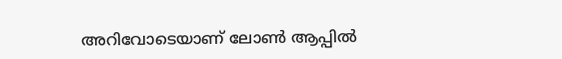അറിവോടെയാണ് ലോണ്‍ ആപ്പില്‍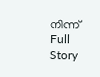നിന്ന്
Full Story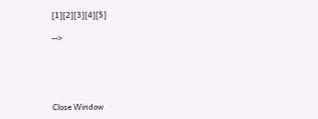[1][2][3][4][5]

-->





Close Window